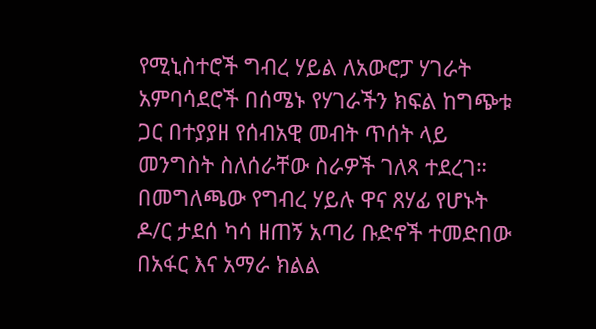የሚኒስተሮች ግብረ ሃይል ለአውሮፓ ሃገራት አምባሳደሮች በሰሜኑ የሃገራችን ክፍል ከግጭቱ ጋር በተያያዘ የሰብአዊ መብት ጥሰት ላይ መንግስት ስለሰራቸው ስራዎች ገለጻ ተደረገ።
በመግለጫው የግብረ ሃይሉ ዋና ጸሃፊ የሆኑት ዶ/ር ታደሰ ካሳ ዘጠኝ አጣሪ ቡድኖች ተመድበው በአፋር እና አማራ ክልል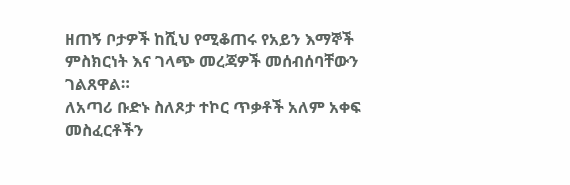ዘጠኝ ቦታዎች ከሺህ የሚቆጠሩ የአይን እማኞች ምስክርነት እና ገላጭ መረጃዎች መሰብሰባቸውን ገልጸዋል።
ለአጣሪ ቡድኑ ስለጾታ ተኮር ጥቃቶች አለም አቀፍ መስፈርቶችን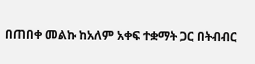በጠበቀ መልኩ ከአለም አቀፍ ተቋማት ጋር በትብብር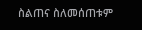ስልጠና ስለመሰጠቱም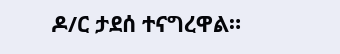ዶ/ር ታደሰ ተናግረዋል።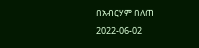በአብርሃም በለጠ
2022-06-02